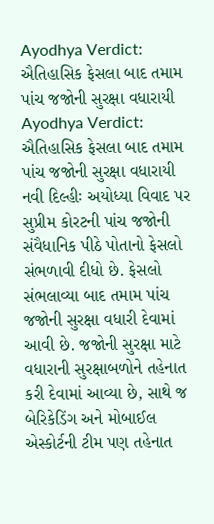Ayodhya Verdict: ઐતિહાસિક ફેસલા બાદ તમામ પાંચ જજોની સુરક્ષા વધારાયી
Ayodhya Verdict: ઐતિહાસિક ફેસલા બાદ તમામ પાંચ જજોની સુરક્ષા વધારાયી
નવી દિલ્હીઃ અયોધ્યા વિવાદ પર સુપ્રીમ કોરટની પાંચ જજોની સંવૈધાનિક પીઠે પોતાનો ફેસલો સંભળાવી દીધો છે. ફેસલો સંભલાવ્યા બાદ તમામ પાંચ જજોની સુરક્ષા વધારી દેવામાં આવી છે. જજોની સુરક્ષા માટે વધારાની સુરક્ષાબળોને તહેનાત કરી દેવામાં આવ્યા છે, સાથે જ બેરિકેડિંગ અને મોબાઈલ એસ્કોર્ટની ટીમ પણ તહેનાત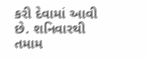કરી દેવામાં આવી છે. શનિવારથી તમામ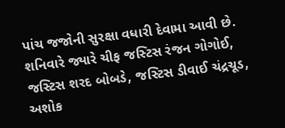પાંચ જજોની સુરક્ષા વધારી દેવામા આવી છે. શનિવારે જ્યારે ચીફ જસ્ટિસ રંજન ગોગોઈ, જસ્ટિસ શરદ બોબડે, જસ્ટિસ ડીવાઈ ચંદ્રચૂડ, અશોક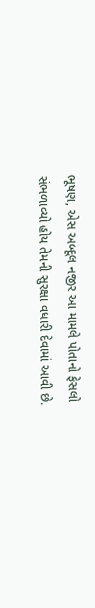ભૂષણ, એસ અબ્દૂલ નજીર આ મામલે પોતાનો ફેસલો સંભળાવ્યો હોય તેમની સુરક્ષા વધારી દેવામાં આવી છે.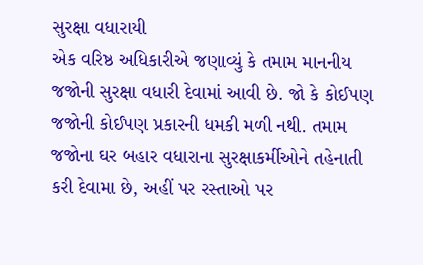સુરક્ષા વધારાયી
એક વરિષ્ઠ અધિકારીએ જણાવ્યું કે તમામ માનનીય જજોની સુરક્ષા વધારી દેવામાં આવી છે. જો કે કોઈપણ જજોની કોઈપણ પ્રકારની ધમકી મળી નથી. તમામ જજોના ઘર બહાર વધારાના સુરક્ષાકર્મીઓને તહેનાતી કરી દેવામા છે, અહીં પર રસ્તાઓ પર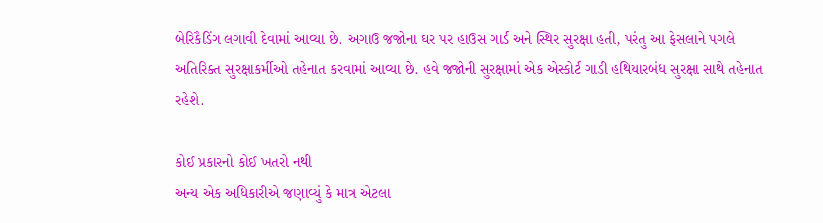બેરિકૈડિંગ લગાવી દેવામાં આવ્યા છે. અગાઉ જજોના ઘર પર હાઉસ ગાર્ડ અને સ્થિર સુરક્ષા હતી, પરંતુ આ ફેસલાને પગલે અતિરિક્ત સુરક્ષાકર્મીઓ તહેનાત કરવામાં આવ્યા છે. હવે જજોની સુરક્ષામાં એક એસ્કોર્ટ ગાડી હથિયારબંધ સુરક્ષા સાથે તહેનાત રહેશે.

કોઈ પ્રકારનો કોઈ ખતરો નથી
અન્ય એક અધિકારીએ જણાવ્યું કે માત્ર એટલા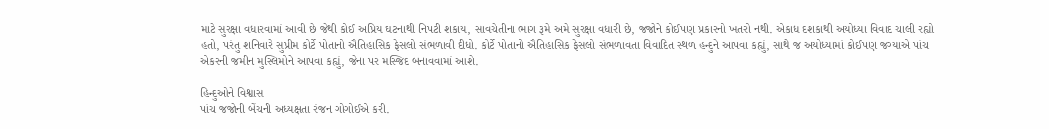માટે સુરક્ષા વધારવામાં આવી છે જેથી કોઈ અપ્રિય ઘટનાથી નિપટી શકાય, સાવચેતીના ભાગ રૂમે અમે સુરક્ષા વધારી છે, જજોને કોઈપણ પ્રકારનો ખતરો નથી. એકાધ દશકાથી અયોધ્યા વિવાદ ચાલી રહ્યો હતો, પરંતુ શનિવારે સુપ્રીમ કોર્ટે પોતાનો ઐતિહાસિક ફેસલો સંભળાવી દીધો. કોર્ટે પોતાનો ઐતિહાસિક ફેસલો સંભળાવતા વિવાદિત સ્થળ હન્દુને આપવા કહ્યું, સાથે જ અયોધ્યામાં કોઈપણ જગ્યાએ પાંચ એકરની જમીન મુસ્લિમોને આપવા કહ્યું, જેના પર મસ્જિદ બનાવવામાં આશે.

હિન્દુઓને વિશ્વાસ
પાંચ જજોની બેંચની અધ્યક્ષતા રંજન ગોગોઈએ કરી.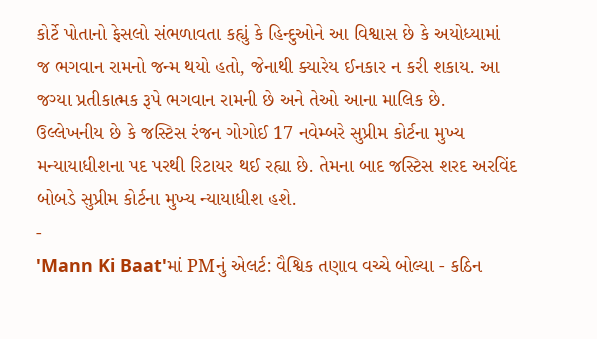કોર્ટે પોતાનો ફેસલો સંભળાવતા કહ્યું કે હિન્દુઓને આ વિશ્વાસ છે કે અયોધ્યામાં જ ભગવાન રામનો જન્મ થયો હતો, જેનાથી ક્યારેય ઈનકાર ન કરી શકાય. આ જગ્યા પ્રતીકાત્મક રૂપે ભગવાન રામની છે અને તેઓ આના માલિક છે. ઉલ્લેખનીય છે કે જસ્ટિસ રંજન ગોગોઈ 17 નવેમ્બરે સુપ્રીમ કોર્ટના મુખ્ય મન્યાયાધીશના પદ પરથી રિટાયર થઈ રહ્યા છે. તેમના બાદ જસ્ટિસ શરદ અરવિંદ બોબડે સુપ્રીમ કોર્ટના મુખ્ય ન્યાયાધીશ હશે.
-
'Mann Ki Baat'માં PMનું એલર્ટ: વૈશ્વિક તણાવ વચ્ચે બોલ્યા - કઠિન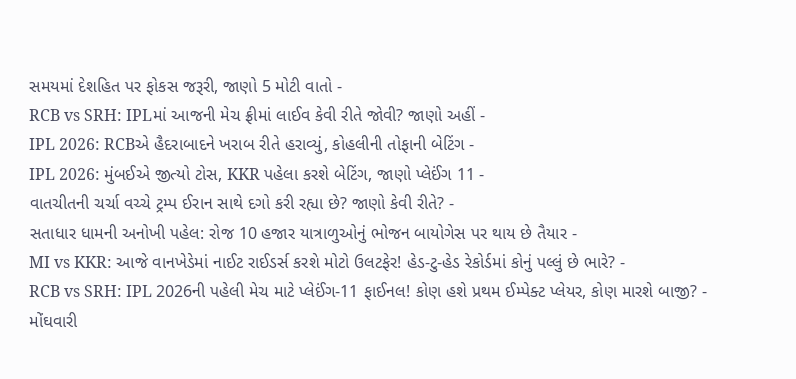સમયમાં દેશહિત પર ફોકસ જરૂરી, જાણો 5 મોટી વાતો -
RCB vs SRH: IPLમાં આજની મેચ ફ્રીમાં લાઈવ કેવી રીતે જોવી? જાણો અહીં -
IPL 2026: RCBએ હૈદરાબાદને ખરાબ રીતે હરાવ્યું, કોહલીની તોફાની બેટિંગ -
IPL 2026: મુંબઈએ જીત્યો ટોસ, KKR પહેલા કરશે બેટિંગ, જાણો પ્લેઈંગ 11 -
વાતચીતની ચર્ચા વચ્ચે ટ્રમ્પ ઈરાન સાથે દગો કરી રહ્યા છે? જાણો કેવી રીતે? -
સતાધાર ધામની અનોખી પહેલ: રોજ 10 હજાર યાત્રાળુઓનું ભોજન બાયોગેસ પર થાય છે તૈયાર -
MI vs KKR: આજે વાનખેડેમાં નાઈટ રાઈડર્સ કરશે મોટો ઉલટફેર! હેડ-ટુ-હેડ રેકોર્ડમાં કોનું પલ્લું છે ભારે? -
RCB vs SRH: IPL 2026ની પહેલી મેચ માટે પ્લેઈંગ-11 ફાઈનલ! કોણ હશે પ્રથમ ઈમ્પેક્ટ પ્લેયર, કોણ મારશે બાજી? -
મોંઘવારી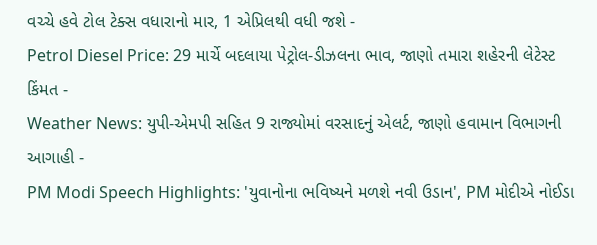વચ્ચે હવે ટોલ ટેક્સ વધારાનો માર, 1 એપ્રિલથી વધી જશે -
Petrol Diesel Price: 29 માર્ચે બદલાયા પેટ્રોલ-ડીઝલના ભાવ, જાણો તમારા શહેરની લેટેસ્ટ કિંમત -
Weather News: યુપી-એમપી સહિત 9 રાજ્યોમાં વરસાદનું એલર્ટ, જાણો હવામાન વિભાગની આગાહી -
PM Modi Speech Highlights: 'યુવાનોના ભવિષ્યને મળશે નવી ઉડાન', PM મોદીએ નોઈડા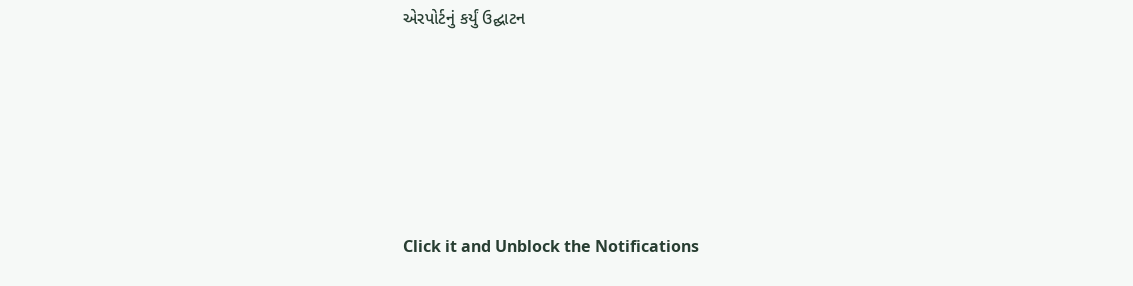એરપોર્ટનું કર્યું ઉદ્ઘાટન






Click it and Unblock the Notifications